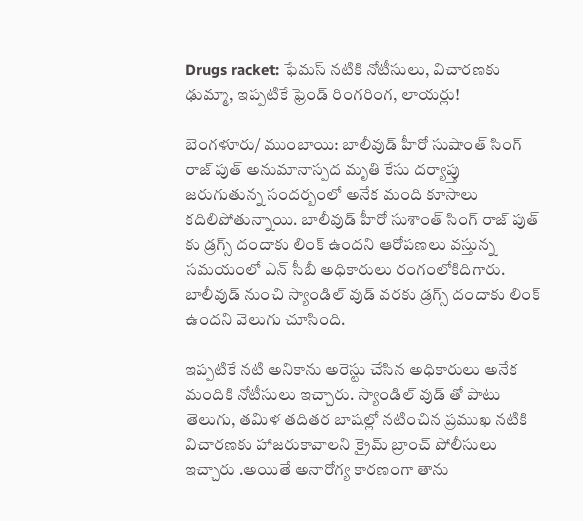Drugs racket: ఫేమస్ నటికి నోటీసులు, విచారణకు ఢుమ్మా, ఇప్పటికే ఫ్రెండ్ రింగరింగ, లాయర్లు!

బెంగళూరు/ ముంబాయి: బాలీవుడ్ హీరో సుషాంత్ సింగ్ రాజ్ పుత్ అనుమానాస్పద మృతి కేసు దర్యాప్తు జరుగుతున్న సందర్బంలో అనేక మంది కూసాలు కదిలిపోతున్నాయి. బాలీవుడ్ హీరో సుశాంత్ సింగ్ రాజ్ పుత్ కు డ్రగ్స్ దందాకు లింక్ ఉందని ఆరోపణలు వస్తున్న సమయంలో ఎన్ సీబీ అధికారులు రంగంలోకిదిగారు. బాలీవుడ్ నుంచి స్యాండిల్ వుడ్ వరకు డ్రగ్స్ దందాకు లింక్ ఉందని వెలుగు చూసింది.

ఇప్పటికే నటి అనికాను అరెస్టు చేసిన అధికారులు అనేక మందికి నోటీసులు ఇచ్చారు. స్యాండిల్ వుడ్ తో పాటు తెలుగు, తమిళ తదితర బాషల్లో నటించిన ప్రముఖ నటికి విచారణకు హాజరుకావాలని క్రైమ్ బ్రాంచ్ పోలీసులు ఇచ్చారు .అయితే అనారోగ్య కారణంగా తాను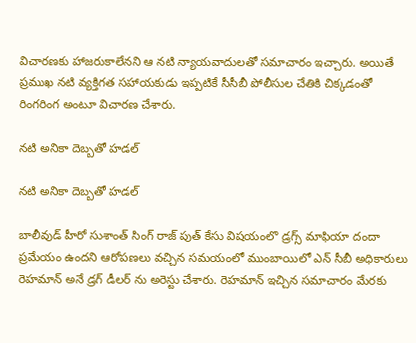విచారణకు హాజరుకాలేనని ఆ నటి న్యాయవాదులతో సమాచారం ఇచ్చారు. అయితే ప్రముఖ నటి వ్యక్తిగత సహాయకుడు ఇప్పటికే సీసీబీ పోలీసుల చేతికి చిక్కడంతో రింగరింగ అంటూ విచారణ చేశారు.

నటి అనికా దెబ్బతో హడల్

నటి అనికా దెబ్బతో హడల్

బాలీవుడ్ హీరో సుశాంత్ సింగ్ రాజ్ పుత్ కేసు విషయంలొ డ్రగ్స్ మాఫియా దందా ప్రమేయం ఉందని ఆరోపణలు వచ్చిన సమయంలో ముంబాయిలో ఎన్ సీబీ అధికారులు రెహమాన్ అనే డ్రగ్ డీలర్ ను అరెస్టు చేశారు. రెహమాన్ ఇచ్చిన సమాచారం మేరకు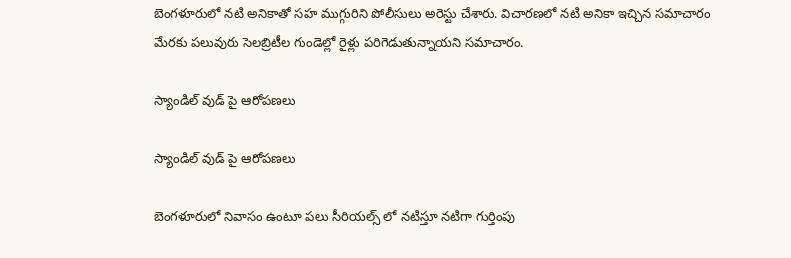బెంగళూరులో నటి అనికాతో సహ ముగ్గురిని పోలీసులు అరెస్టు చేశారు. విచారణలో నటి అనికా ఇచ్చిన సమాచారం మేరకు పలువురు సెలబ్రిటీల గుండెల్లో రైళ్లు పరిగెడుతున్నాయని సమాచారం.

స్యాండిల్ వుడ్ పై ఆరోపణలు

స్యాండిల్ వుడ్ పై ఆరోపణలు

బెంగళూరులో నివాసం ఉంటూ పలు సీరియల్స్ లో నటిస్తూ నటిగా గుర్తింపు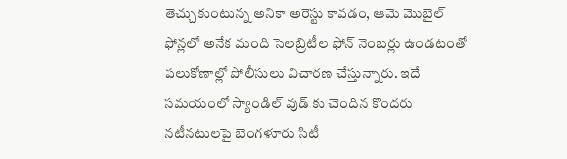తెచ్చుకుంటున్న అనికా అరెస్టు కావడం, ఆమె మొబైల్ ఫోన్లలో అనేక మంది సెలబ్రిటీల ఫోన్ నెంబర్లు ఉండటంతో పలుకోణాల్లో పోలీసులు విచారణ చేస్తున్నారు. ఇదే సమయంలో స్యాండిల్ వుడ్ కు చెందిన కొందరు నటీనటులపై బెంగళూరు సిటీ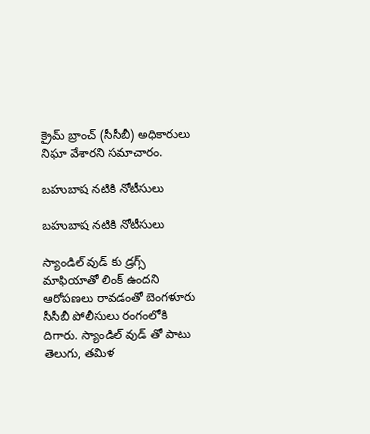క్రైమ్ బ్రాంచ్ (సీసీబీ) అధికారులు నిఘా వేశారని సమాచారం.

బహుబాష నటికి నోటీసులు

బహుబాష నటికి నోటీసులు

స్యాండిల్ వుడ్ కు డ్రగ్స్ మాఫియాతో లింక్ ఉందని ఆరోపణలు రావడంతో బెంగళూరు సీసీబీ పోలీసులు రంగంలోకి దిగారు. స్యాండిల్ వుడ్ తో పాటు తెలుగు, తమిళ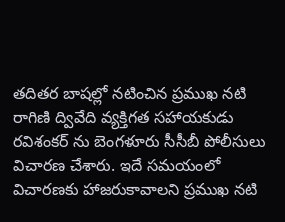తదితర బాషల్లో నటించిన ప్రముఖ నటి రాగిణి ద్వివేది వ్యక్తిగత సహాయకుడు రవిశంకర్ ను బెంగళూరు సీసీబీ పోలీసులు విచారణ చేశారు. ఇదే సమయంలో విచారణకు హాజరుకావాలని ప్రముఖ నటి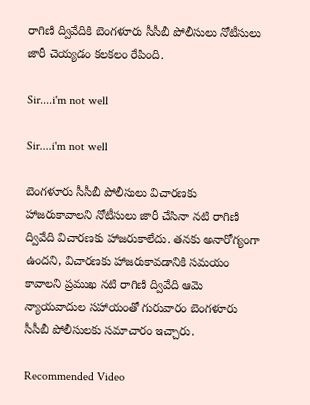రాగిణి ద్వివేదికి బెంగళూరు సీసీబీ పోలీసులు నోటీసులు జారీ చెయ్యడం కలకలం రేపింది.

Sir....i'm not well

Sir....i'm not well

బెంగళూరు సీసీబీ పోలీసులు విచారణకు హాజరుకావాలని నోటీసులు జారీ చేసినా నటి రాగిణి ద్వివేది విచారణకు హాజరుకాలేదు. తనకు అనారోగ్యంగా ఉందని, విచారణకు హాజరుకావడానికి సమయం కావాలని ప్రముఖ నటి రాగిణి ద్వివేది ఆమె న్యాయవాదుల సహాయంతో గురువారం బెంగళూరు సీసీబీ పోలీసులకు సమాచారం ఇచ్చారు.

Recommended Video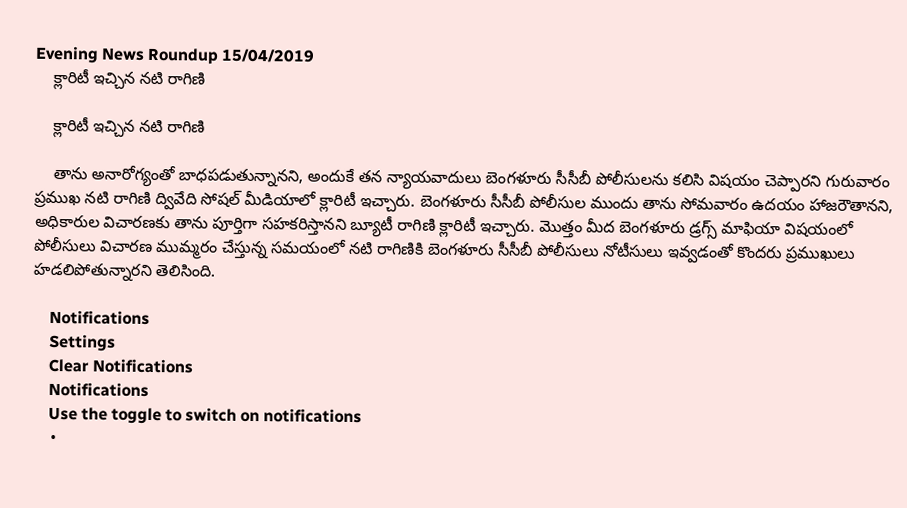Evening News Roundup 15/04/2019
    క్లారిటీ ఇచ్చిన నటి రాగిణి

    క్లారిటీ ఇచ్చిన నటి రాగిణి

    తాను అనారోగ్యంతో బాధపడుతున్నానని, అందుకే తన న్యాయవాదులు బెంగళూరు సీసీబీ పోలీసులను కలిసి విషయం చెప్పారని గురువారం ప్రముఖ నటి రాగిణి ద్వివేది సోషల్ మీడియాలో క్లారిటీ ఇచ్చారు. బెంగళూరు సీసీబీ పోలీసుల ముందు తాను సోమవారం ఉదయం హాజరౌతానని, అధికారుల విచారణకు తాను పూర్తిగా సహకరిస్తానని బ్యూటీ రాగిణి క్లారిటీ ఇచ్చారు. మొత్తం మీద బెంగళూరు డ్రగ్స్ మాఫియా విషయంలో పోలీసులు విచారణ ముమ్మరం చేస్తున్న సమయంలో నటి రాగిణికి బెంగళూరు సీసీబీ పోలీసులు నోటీసులు ఇవ్వడంతో కొందరు ప్రముఖులు హడలిపోతున్నారని తెలిసింది.

    Notifications
    Settings
    Clear Notifications
    Notifications
    Use the toggle to switch on notifications
    •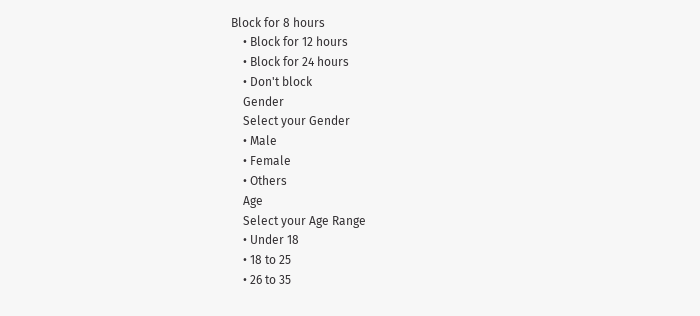Block for 8 hours
    • Block for 12 hours
    • Block for 24 hours
    • Don't block
    Gender
    Select your Gender
    • Male
    • Female
    • Others
    Age
    Select your Age Range
    • Under 18
    • 18 to 25
    • 26 to 35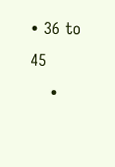• 36 to 45
    •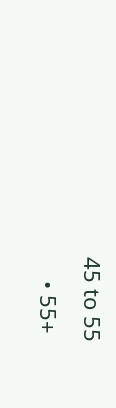45 to 55
    • 55+